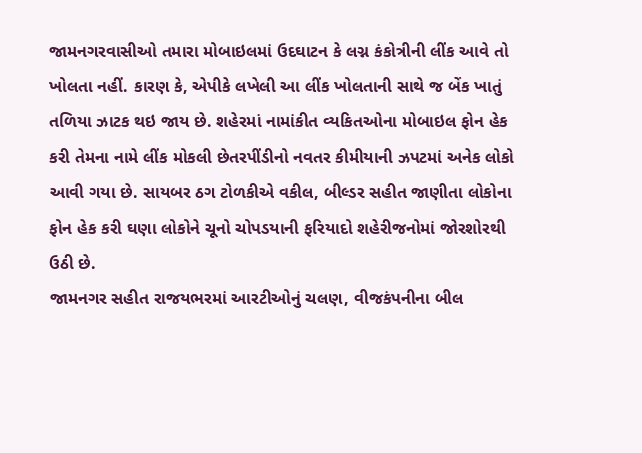જામનગરવાસીઓ તમારા મોબાઇલમાં ઉદઘાટન કે લગ્ન કંકોત્રીની લીંક આવે તો ખોલતા નહીં. કારણ કે, એપીકે લખેલી આ લીંક ખોલતાની સાથે જ બેંક ખાતું તળિયા ઝાટક થઇ જાય છે. શહેરમાં નામાંકીત વ્યકિતઓના મોબાઇલ ફોન હેક કરી તેમના નામે લીંક મોકલી છેતરપીંડીનો નવતર કીમીયાની ઝપટમાં અનેક લોકો આવી ગયા છે. સાયબર ઠગ ટોળકીએ વકીલ, બીલ્ડર સહીત જાણીતા લોકોના ફોન હેક કરી ઘણા લોકોને ચૂનો ચોપડયાની ફરિયાદો શહેરીજનોમાં જોરશોરથી ઉઠી છે.
જામનગર સહીત રાજયભરમાં આરટીઓનું ચલણ, વીજકંપનીના બીલ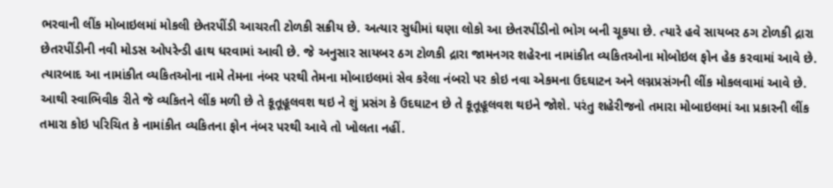ભરવાની લીંક મોબાઇલમાં મોકલી છેતરપીંડી આચરતી ટોળકી સક્રીય છે. અત્યાર સુધીમાં ઘણા લોકો આ છેતરપીંડીનો ભોગ બની ચૂકયા છે. ત્યારે હવે સાયબર ઠગ ટોળકી દ્રારા છેતરપીંડીની નવી મોડસ ઓપરેન્ડી હાથ ધરવામાં આવી છે. જે અનુસાર સાયબર ઠગ ટોળકી દ્રારા જામનગર શહેરના નામાંકીત વ્યકિતઓના મોબોઇલ ફોન હેક કરવામાં આવે છે. ત્યારબાદ આ નામાંકીત વ્યકિતઓના નામે તેમના નંબર પરથી તેમના મોબાઇલમાં સેવ કરેલા નંબરો પર કોઇ નવા એકમના ઉદઘાટન અને લગ્નપ્રસંગની લીંક મોકલવામાં આવે છે.
આથી સ્વાભિવીક રીતે જે વ્યકિતને લીંક મળી છે તે કૂતૂહૂલવશ થઇ ને શું પ્રસંગ કે ઉદઘાટન છે તે કૂતૂહૂલવશ થઇને જોશે. પરંતુ શહેરીજનો તમારા મોબાઇલમાં આ પ્રકારની લીંક તમારા કોઇ પરિચિત કે નામાંકીત વ્યકિતના ફોન નંબર પરથી આવે તો ખોલતા નહીં.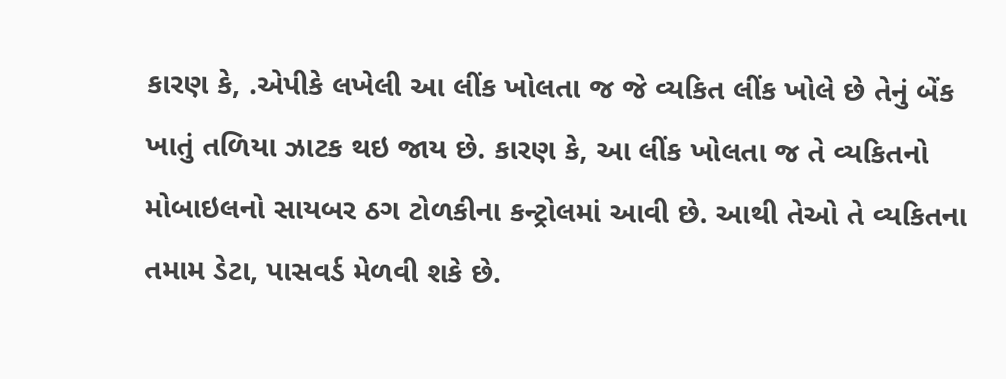કારણ કે, .એપીકે લખેલી આ લીંક ખોલતા જ જે વ્યકિત લીંક ખોલે છે તેનું બેંક ખાતું તળિયા ઝાટક થઇ જાય છે. કારણ કે, આ લીંક ખોલતા જ તે વ્યકિતનો મોબાઇલનો સાયબર ઠગ ટોળકીના કન્ટ્રોલમાં આવી છે. આથી તેઓ તે વ્યકિતના તમામ ડેટા, પાસવર્ડ મેળવી શકે છે.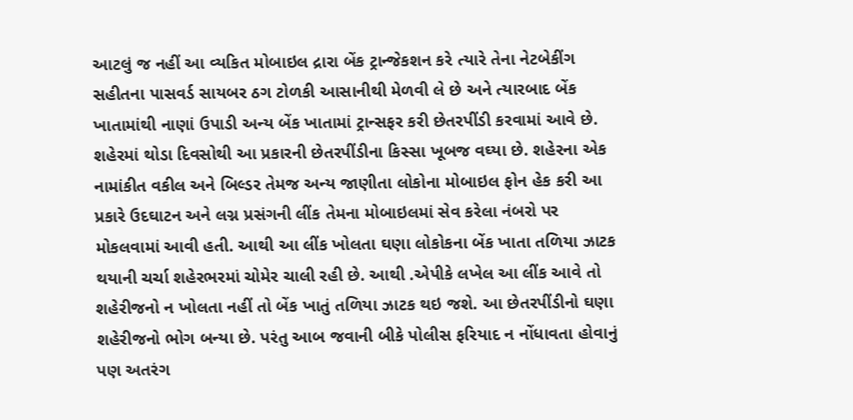આટલું જ નહીં આ વ્યકિત મોબાઇલ દ્રારા બેંક ટ્રાન્જેકશન કરે ત્યારે તેના નેટબેકીંગ સહીતના પાસવર્ડ સાયબર ઠગ ટોળકી આસાનીથી મેળવી લે છે અને ત્યારબાદ બેંક ખાતામાંથી નાણાં ઉપાડી અન્ય બેંક ખાતામાં ટ્રાન્સફર કરી છેતરપીંડી કરવામાં આવે છે.
શહેરમાં થોડા દિવસોથી આ પ્રકારની છેતરપીંડીના કિસ્સા ખૂબજ વઘ્યા છે. શહેરના એક નામાંકીત વકીલ અને બિલ્ડર તેમજ અન્ય જાણીતા લોકોના મોબાઇલ ફોન હેક કરી આ પ્રકારે ઉદઘાટન અને લગ્ન પ્રસંગની લીંક તેમના મોબાઇલમાં સેવ કરેલા નંબરો પર મોકલવામાં આવી હતી. આથી આ લીંક ખોલતા ઘણા લોકોકના બેંક ખાતા તળિયા ઝાટક થયાની ચર્ચા શહેરભરમાં ચોમેર ચાલી રહી છે. આથી .એપીકે લખેલ આ લીંક આવે તો શહેરીજનો ન ખોલતા નહીં તો બેંક ખાતું તળિયા ઝાટક થઇ જશે. આ છેતરપીંડીનો ઘણા શહેરીજનો ભોગ બન્યા છે. પરંતુ આબ જવાની બીકે પોલીસ ફરિયાદ ન નોંધાવતા હોવાનું પણ અતરંગ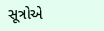સૂત્રોએ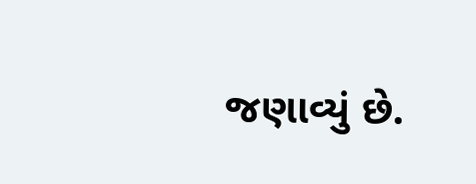જણાવ્યું છે.